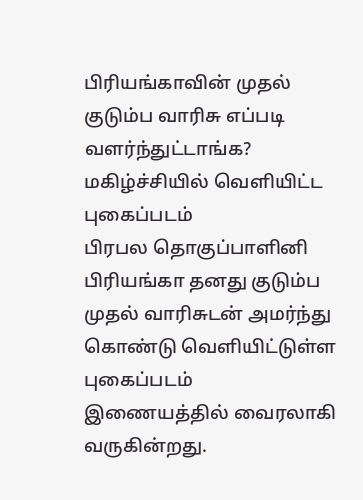பிரியங்காவின் முதல் குடும்ப வாரிசு எப்படி வளர்ந்துட்டாங்க? மகிழ்ச்சியில் வெளியிட்ட புகைப்படம்
பிரபல தொகுப்பாளினி பிரியங்கா தனது குடும்ப முதல் வாரிசுடன் அமர்ந்து கொண்டு வெளியிட்டுள்ள புகைப்படம் இணையத்தில் வைரலாகி வருகின்றது.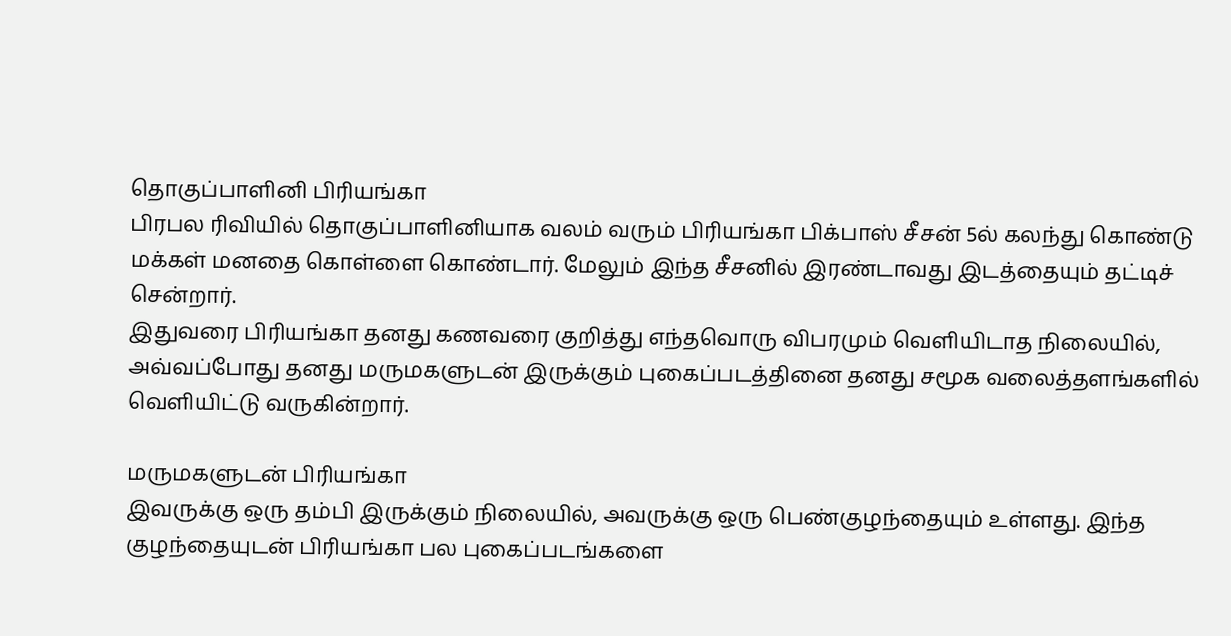தொகுப்பாளினி பிரியங்கா
பிரபல ரிவியில் தொகுப்பாளினியாக வலம் வரும் பிரியங்கா பிக்பாஸ் சீசன் 5ல் கலந்து கொண்டு மக்கள் மனதை கொள்ளை கொண்டார். மேலும் இந்த சீசனில் இரண்டாவது இடத்தையும் தட்டிச் சென்றார்.
இதுவரை பிரியங்கா தனது கணவரை குறித்து எந்தவொரு விபரமும் வெளியிடாத நிலையில், அவ்வப்போது தனது மருமகளுடன் இருக்கும் புகைப்படத்தினை தனது சமூக வலைத்தளங்களில் வெளியிட்டு வருகின்றார்.

மருமகளுடன் பிரியங்கா
இவருக்கு ஒரு தம்பி இருக்கும் நிலையில், அவருக்கு ஒரு பெண்குழந்தையும் உள்ளது. இந்த குழந்தையுடன் பிரியங்கா பல புகைப்படங்களை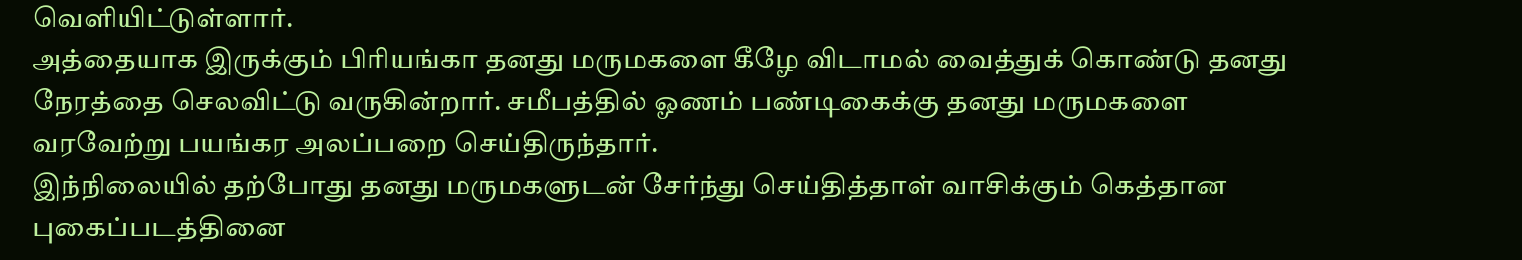வெளியிட்டுள்ளார்.
அத்தையாக இருக்கும் பிரியங்கா தனது மருமகளை கீழே விடாமல் வைத்துக் கொண்டு தனது நேரத்தை செலவிட்டு வருகின்றார். சமீபத்தில் ஓணம் பண்டிகைக்கு தனது மருமகளை வரவேற்று பயங்கர அலப்பறை செய்திருந்தார்.
இந்நிலையில் தற்போது தனது மருமகளுடன் சேர்ந்து செய்தித்தாள் வாசிக்கும் கெத்தான புகைப்படத்தினை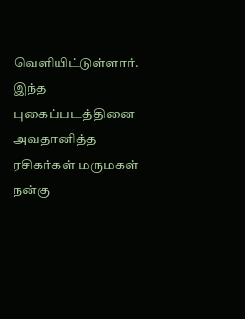வெளியிட்டுள்ளார். இந்த புகைப்படத்தினை அவதானித்த ரசிகர்கள் மருமகள் நன்கு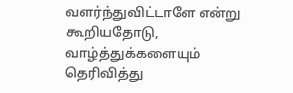வளர்ந்துவிட்டாளே என்று கூறியதோடு, வாழ்த்துக்களையும் தெரிவித்து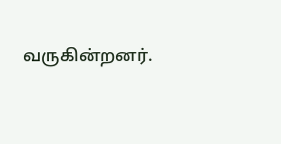வருகின்றனர்.